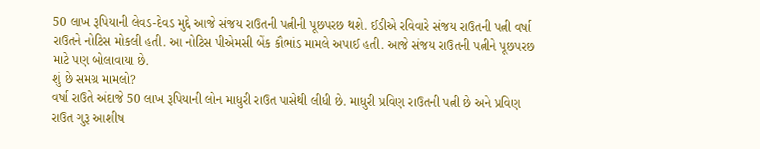50 લાખ રૂપિયાની લેવડ-દેવડ મુદ્દે આજે સંજય રાઉતની પત્નીની પૂછપરછ થશે. ઈડીએ રવિવારે સંજય રાઉતની પત્ની વર્ષા રાઉતને નોટિસ મોકલી હતી. આ નોટિસ પીએમસી બેંક કૌભાંડ મામલે અપાઈ હતી. આજે સંજય રાઉતની પત્નીને પૂછપરછ માટે પણ બોલાવાયા છે.
શું છે સમગ્ર મામલો?
વર્ષા રાઉતે અંદાજે 50 લાખ રૂપિયાની લોન માધુરી રાઉત પાસેથી લીધી છે. માધુરી પ્રવિણ રાઉતની પત્ની છે અને પ્રવિણ રાઉત ગુરૂ આશીષ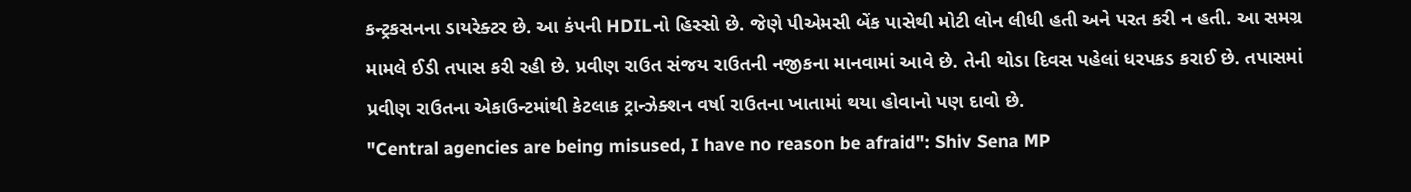કન્ટ્રકસનના ડાયરેક્ટર છે. આ કંપની HDILનો હિસ્સો છે. જેણે પીએમસી બેંક પાસેથી મોટી લોન લીધી હતી અને પરત કરી ન હતી. આ સમગ્ર મામલે ઈડી તપાસ કરી રહી છે. પ્રવીણ રાઉત સંજય રાઉતની નજીકના માનવામાં આવે છે. તેની થોડા દિવસ પહેલાં ધરપકડ કરાઈ છે. તપાસમાં પ્રવીણ રાઉતના એકાઉન્ટમાંથી કેટલાક ટ્રાન્ઝેક્શન વર્ષા રાઉતના ખાતામાં થયા હોવાનો પણ દાવો છે.
"Central agencies are being misused, I have no reason be afraid": Shiv Sena MP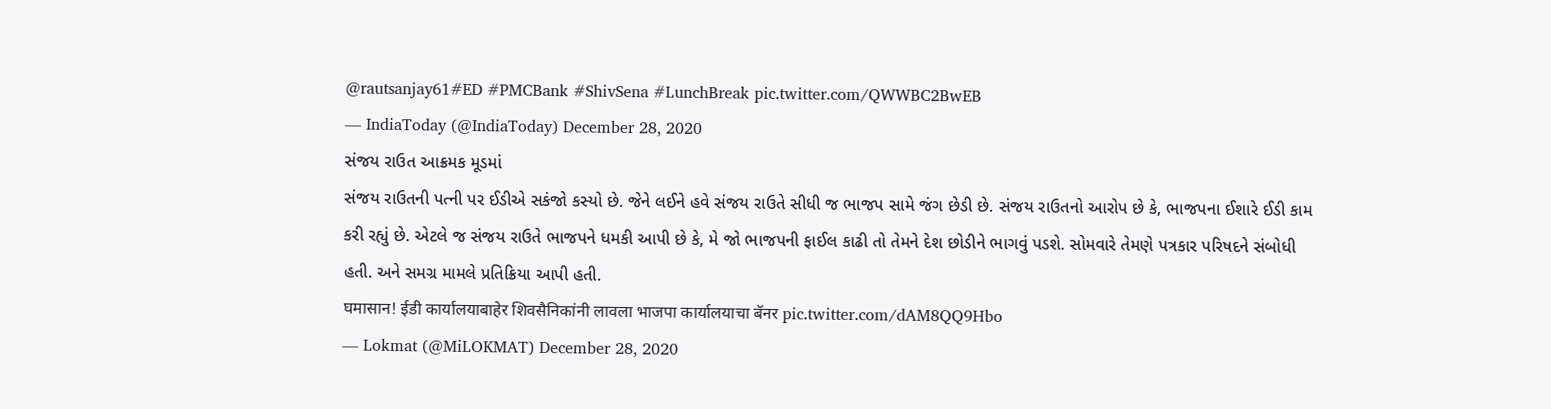@rautsanjay61#ED #PMCBank #ShivSena #LunchBreak pic.twitter.com/QWWBC2BwEB
— IndiaToday (@IndiaToday) December 28, 2020
સંજય રાઉત આક્રમક મૂડમાં
સંજય રાઉતની પત્ની પર ઈડીએ સકંજો કસ્યો છે. જેને લઈને હવે સંજય રાઉતે સીધી જ ભાજપ સામે જંગ છેડી છે. સંજય રાઉતનો આરોપ છે કે, ભાજપના ઈશારે ઈડી કામ કરી રહ્યું છે. એટલે જ સંજય રાઉતે ભાજપને ધમકી આપી છે કે, મે જો ભાજપની ફાઈલ કાઢી તો તેમને દેશ છોડીને ભાગવું પડશે. સોમવારે તેમણે પત્રકાર પરિષદને સંબોધી હતી. અને સમગ્ર મામલે પ્રતિક્રિયા આપી હતી.
घमासान! ईडी कार्यालयाबाहेर शिवसैनिकांनी लावला भाजपा कार्यालयाचा बॅनर pic.twitter.com/dAM8QQ9Hbo
— Lokmat (@MiLOKMAT) December 28, 2020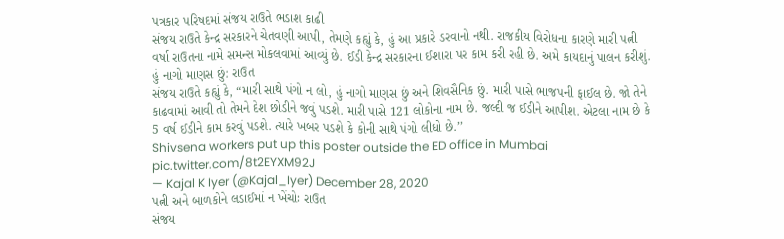પત્રકાર પરિષદમાં સંજય રાઉતે ભડાશ કાઢી
સંજય રાઉતે કેન્દ્ર સરકારને ચેતવણી આપી, તેમણે કહ્યું કે, હું આ પ્રકારે ડરવાનો નથી. રાજકીય વિરોધના કારણે મારી પત્ની વર્ષા રાઉતના નામે સમન્સ મોકલવામાં આવ્યું છે. ઈડી કેન્દ્ર સરકારના ઈશારા પર કામ કરી રહી છે. અમે કાયદાનું પાલન કરીશું.
હું નાગો માણસ છું: રાઉત
સંજય રાઉતે કહ્યું કે, “મારી સાથે પંગો ન લો, હું નાગો માણસ છું અને શિવસૈનિક છું. મારી પાસે ભાજપની ફાઈલ છે. જો તેને કાઢવામાં આવી તો તેમને દેશ છોડીને જવું પડશે. મારી પાસે 121 લોકોના નામ છે. જલ્દી જ ઈડીને આપીશ. એટલા નામ છે કે 5 વર્ષ ઈડીને કામ કરવું પડશે. ત્યારે ખબર પડશે કે કોની સાથે પંગો લીધો છે.’’
Shivsena workers put up this poster outside the ED office in Mumbai pic.twitter.com/8t2EYXM92J
— Kajal K Iyer (@Kajal_Iyer) December 28, 2020
પત્ની અને બાળકોને લડાઈમાં ન ખેંચોઃ રાઉત
સંજય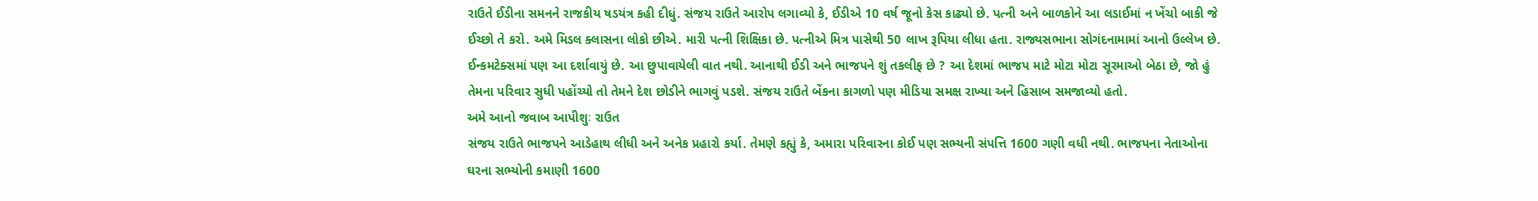રાઉતે ઈડીના સમનને રાજકીય ષડયંત્ર કહી દીધું. સંજય રાઉતે આરોપ લગાવ્યો કે, ઈડીએ 10 વર્ષ જૂનો કેસ કાઢ્યો છે. પત્ની અને બાળકોને આ લડાઈમાં ન ખેંચો બાકી જે ઈચ્છો તે કરો. અમે મિડલ ક્લાસના લોકો છીએ. મારી પત્ની શિક્ષિકા છે. પત્નીએ મિત્ર પાસેથી 50 લાખ રૂપિયા લીધા હતા. રાજ્યસભાના સોગંદનામામાં આનો ઉલ્લેખ છે. ઈન્કમટેક્સમાં પણ આ દર્શાવાયું છે. આ છુપાવાયેલી વાત નથી. આનાથી ઈડી અને ભાજપને શું તકલીફ છે ? આ દેશમાં ભાજપ માટે મોટા મોટા સૂરમાઓ બેઠા છે, જો હું તેમના પરિવાર સુધી પહોંચ્યો તો તેમને દેશ છોડીને ભાગવું પડશે. સંજય રાઉતે બેંકના કાગળો પણ મીડિયા સમક્ષ રાખ્યા અને હિસાબ સમજાવ્યો હતો.
અમે આનો જવાબ આપીશુઃ રાઉત
સંજય રાઉતે ભાજપને આડેહાથ લીધી અને અનેક પ્રહારો કર્યા. તેમણે કહ્યું કે, અમારા પરિવારના કોઈ પણ સભ્યની સંપત્તિ 1600 ગણી વધી નથી. ભાજપના નેતાઓના ઘરના સભ્યોની કમાણી 1600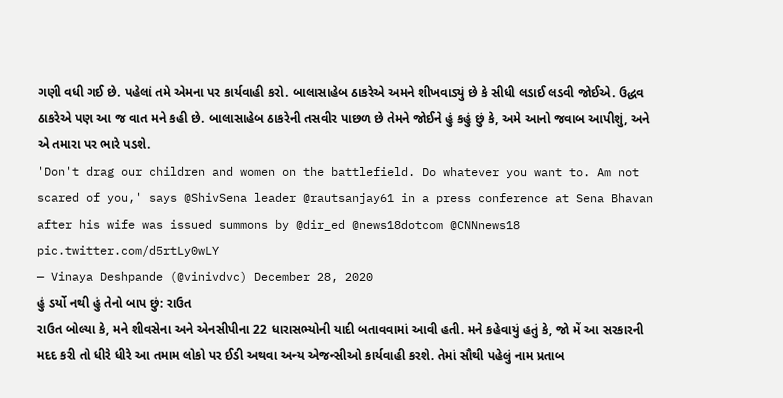ગણી વધી ગઈ છે. પહેલાં તમે એમના પર કાર્યવાહી કરો. બાલાસાહેબ ઠાકરેએ અમને શીખવાડ્યું છે કે સીધી લડાઈ લડવી જોઈએ. ઉદ્ધવ ઠાકરેએ પણ આ જ વાત મને કહી છે. બાલાસાહેબ ઠાકરેની તસવીર પાછળ છે તેમને જોઈને હું કહું છું કે, અમે આનો જવાબ આપીશું, અને એ તમારા પર ભારે પડશે.
'Don't drag our children and women on the battlefield. Do whatever you want to. Am not scared of you,' says @ShivSena leader @rautsanjay61 in a press conference at Sena Bhavan after his wife was issued summons by @dir_ed @news18dotcom @CNNnews18 pic.twitter.com/d5rtLy0wLY
— Vinaya Deshpande (@vinivdvc) December 28, 2020
હું ડર્યો નથી હું તેનો બાપ છું: રાઉત
રાઉત બોલ્યા કે, મને શીવસેના અને એનસીપીના 22 ધારાસભ્યોની યાદી બતાવવામાં આવી હતી. મને કહેવાયું હતું કે, જો મેં આ સરકારની મદદ કરી તો ધીરે ધીરે આ તમામ લોકો પર ઈડી અથવા અન્ય એજન્સીઓ કાર્યવાહી કરશે. તેમાં સૌથી પહેલું નામ પ્રતાબ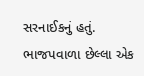સરનાઈકનું હતું. ભાજપવાળા છેલ્લા એક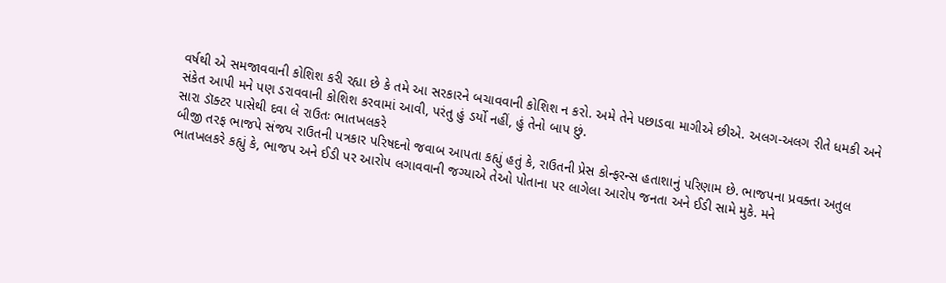વર્ષથી એ સમજાવવાની કોશિશ કરી રહ્યા છે કે તમે આ સરકારને બચાવવાની કોશિશ ન કરો. અમે તેને પછાડવા માગીએ છીએ. અલગ-અલગ રીતે ધમકી અને સંકેત આપી મને પણ ડરાવવાની કોશિશ કરવામાં આવી, પરંતુ હું ડર્યો નહીં, હું તેનો બાપ છું.
સારા ડૉક્ટર પાસેથી દવા લે રાઉતઃ ભાતખલકરે
બીજી તરફ ભાજપે સંજય રાઉતની પત્રકાર પરિષદનો જવાબ આપતા કહ્યું હતું કે, રાઉતની પ્રેસ કોન્ફરન્સ હતાશાનું પરિણામ છે. ભાજપના પ્રવક્તા અતુલ ભાતખલકરે કહ્યું કે, ભાજપ અને ઈડી પર આરોપ લગાવવાની જગ્યાએ તેઓ પોતાના પર લાગેલા આરોપ જનતા અને ઈડી સામે મુકે. મને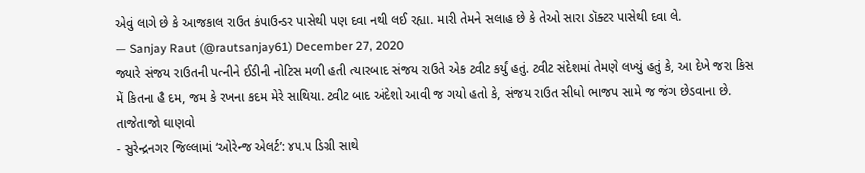એવું લાગે છે કે આજકાલ રાઉત કંપાઉન્ડર પાસેથી પણ દવા નથી લઈ રહ્યા. મારી તેમને સલાહ છે કે તેઓ સારા ડૉક્ટર પાસેથી દવા લે.
— Sanjay Raut (@rautsanjay61) December 27, 2020
જ્યારે સંજય રાઉતની પત્નીને ઈડીની નોટિસ મળી હતી ત્યારબાદ સંજય રાઉતે એક ટ્વીટ કર્યું હતું. ટ્વીટ સંદેશમાં તેમણે લખ્યું હતું કે, આ દેખે જરા કિસ મેં કિતના હૈ દમ, જમ કે રખના કદમ મેરે સાથિયા. ટ્વીટ બાદ અંદેશો આવી જ ગયો હતો કે, સંજય રાઉત સીધો ભાજપ સામે જ જંગ છેડવાના છે.
તાજેતાજો ઘાણવો
- સુરેન્દ્રનગર જિલ્લામાં ‘ઓરેન્જ એલર્ટ’: ૪૫.૫ ડિગ્રી સાથે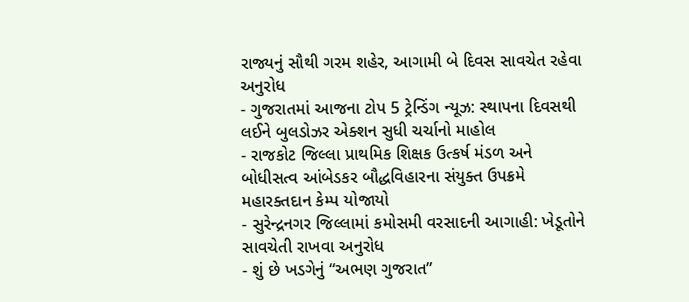રાજ્યનું સૌથી ગરમ શહેર, આગામી બે દિવસ સાવચેત રહેવા અનુરોધ
- ગુજરાતમાં આજના ટોપ 5 ટ્રેન્ડિંગ ન્યૂઝ: સ્થાપના દિવસથી લઈને બુલડોઝર એક્શન સુધી ચર્ચાનો માહોલ
- રાજકોટ જિલ્લા પ્રાથમિક શિક્ષક ઉત્કર્ષ મંડળ અને બોધીસત્વ આંબેડકર બૌદ્ધવિહારના સંયુક્ત ઉપક્રમે મહારક્તદાન કેમ્પ યોજાયો
- સુરેન્દ્રનગર જિલ્લામાં કમોસમી વરસાદની આગાહી: ખેડૂતોને સાવચેતી રાખવા અનુરોધ
- શું છે ખડગેનું “અભણ ગુજરાત”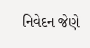નિવેદન જેણે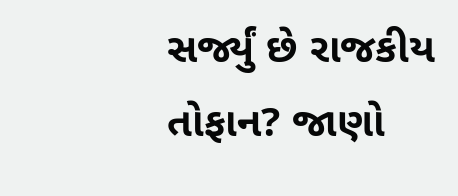સર્જ્યું છે રાજકીય તોફાન? જાણો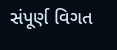સંપૂર્ણ વિગત